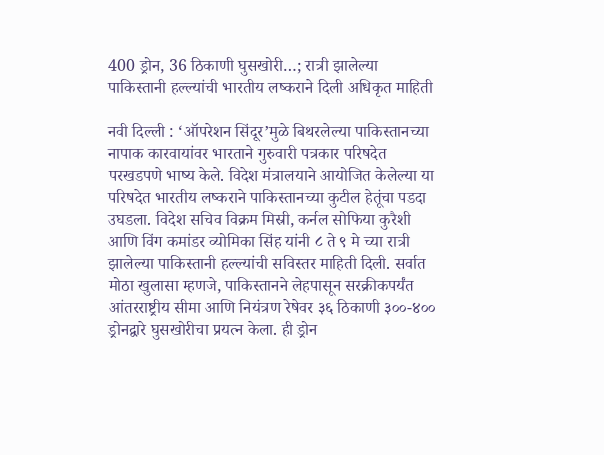400 ड्रोन, 36 ठिकाणी घुसखोरी…; रात्री झालेल्या पाकिस्तानी हल्ल्यांची भारतीय लष्कराने दिली अधिकृत माहिती

नवी दिल्ली : ‘ऑपरेशन सिंदूर’मुळे बिथरलेल्या पाकिस्तानच्या नापाक कारवायांवर भारताने गुरुवारी पत्रकार परिषदेत परखडपणे भाष्य केले. विदेश मंत्रालयाने आयोजित केलेल्या या परिषदेत भारतीय लष्कराने पाकिस्तानच्या कुटील हेतूंचा पडदा उघडला. विदेश सचिव विक्रम मिस्री, कर्नल सोफिया कुरैशी आणि विंग कमांडर व्योमिका सिंह यांनी ८ ते ९ मे च्या रात्री झालेल्या पाकिस्तानी हल्ल्यांची सविस्तर माहिती दिली. सर्वात मोठा खुलासा म्हणजे, पाकिस्तानने लेहपासून सरक्रीकपर्यंत आंतरराष्ट्रीय सीमा आणि नियंत्रण रेषेवर ३६ ठिकाणी ३००-४०० ड्रोनद्वारे घुसखोरीचा प्रयत्न केला. ही ड्रोन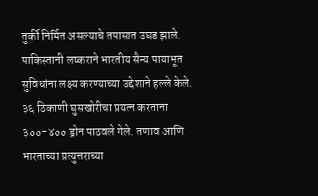तुर्की निर्मित असल्याचे तपासात उघड झाले.
पाकिस्तानी लष्कराने भारतीय सैन्य पायाभूत सुविधांना लक्ष्य करण्याच्या उद्देशाने हल्ले केले. ३६ ठिकाणी घुसखोरीचा प्रयत्न करताना ३००-४०० ड्रोन पाठवले गेले. तणाव आणि भारताच्या प्रत्युत्तराच्या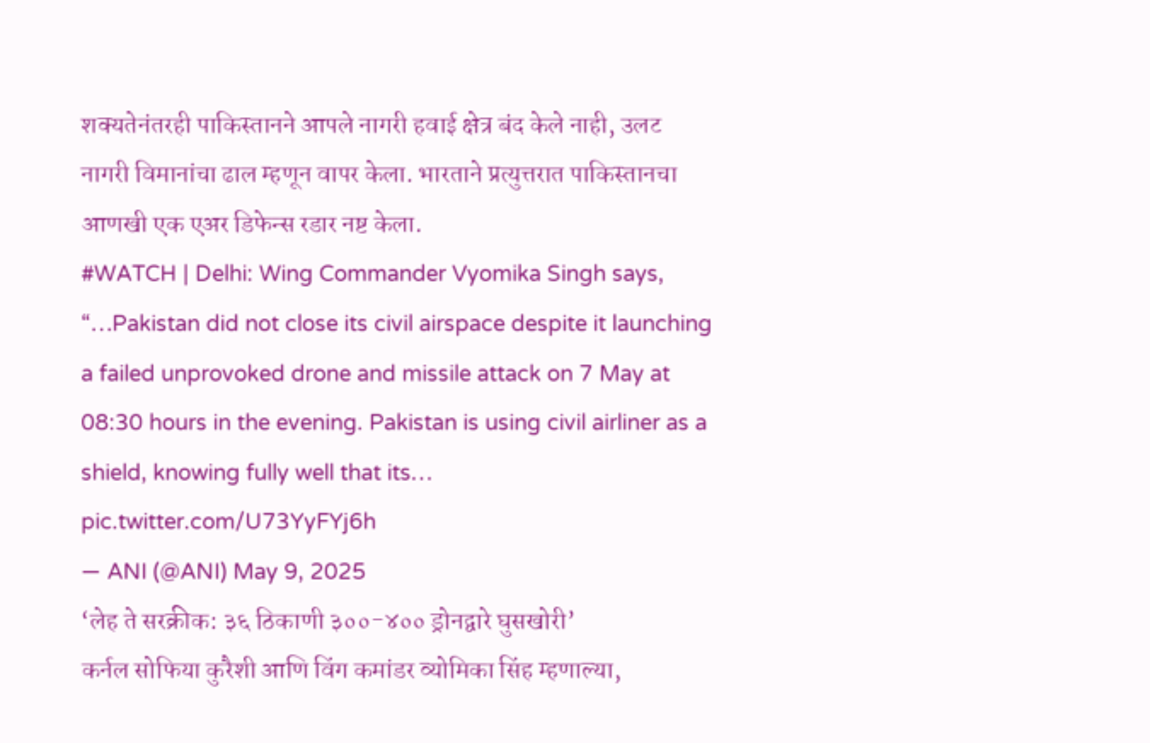शक्यतेनंतरही पाकिस्तानने आपले नागरी हवाई क्षेत्र बंद केले नाही, उलट नागरी विमानांचा ढाल म्हणून वापर केला. भारताने प्रत्युत्तरात पाकिस्तानचा आणखी एक एअर डिफेन्स रडार नष्ट केला.
#WATCH | Delhi: Wing Commander Vyomika Singh says, “…Pakistan did not close its civil airspace despite it launching a failed unprovoked drone and missile attack on 7 May at 08:30 hours in the evening. Pakistan is using civil airliner as a shield, knowing fully well that its… pic.twitter.com/U73YyFYj6h
— ANI (@ANI) May 9, 2025
‘लेह ते सरक्रीक: ३६ ठिकाणी ३००-४०० ड्रोनद्वारे घुसखोरी’
कर्नल सोफिया कुरैशी आणि विंग कमांडर व्योमिका सिंह म्हणाल्या,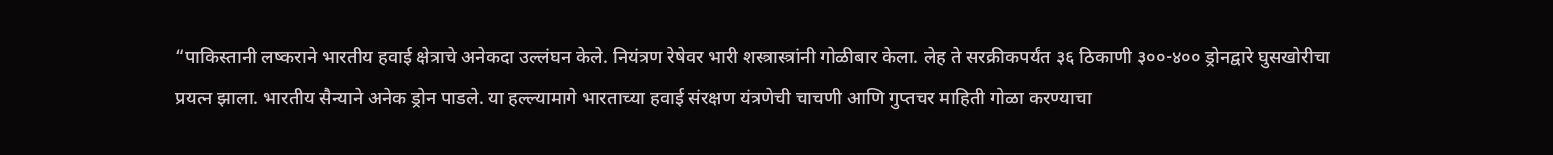“पाकिस्तानी लष्कराने भारतीय हवाई क्षेत्राचे अनेकदा उल्लंघन केले. नियंत्रण रेषेवर भारी शस्त्रास्त्रांनी गोळीबार केला. लेह ते सरक्रीकपर्यंत ३६ ठिकाणी ३००-४०० ड्रोनद्वारे घुसखोरीचा प्रयत्न झाला. भारतीय सैन्याने अनेक ड्रोन पाडले. या हल्ल्यामागे भारताच्या हवाई संरक्षण यंत्रणेची चाचणी आणि गुप्तचर माहिती गोळा करण्याचा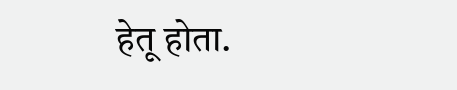हेतू होता.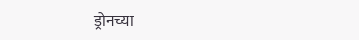ड्रोनच्या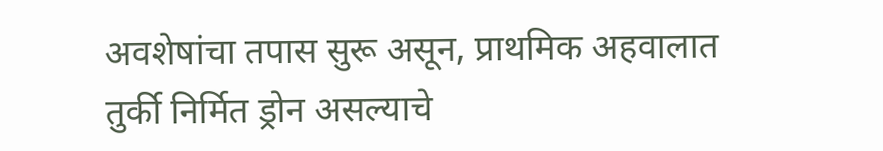अवशेषांचा तपास सुरू असून, प्राथमिक अहवालात तुर्की निर्मित ड्रोन असल्याचे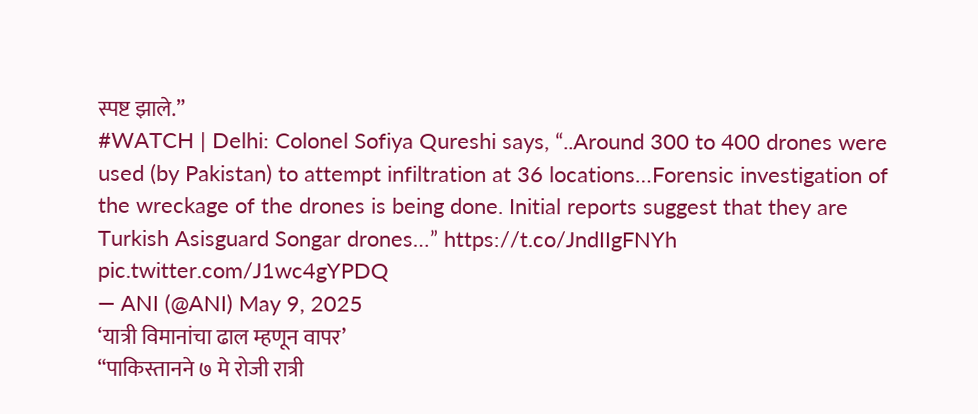स्पष्ट झाले.”
#WATCH | Delhi: Colonel Sofiya Qureshi says, “..Around 300 to 400 drones were used (by Pakistan) to attempt infiltration at 36 locations…Forensic investigation of the wreckage of the drones is being done. Initial reports suggest that they are Turkish Asisguard Songar drones…” https://t.co/JndIIgFNYh pic.twitter.com/J1wc4gYPDQ
— ANI (@ANI) May 9, 2025
‘यात्री विमानांचा ढाल म्हणून वापर’
“पाकिस्तानने ७ मे रोजी रात्री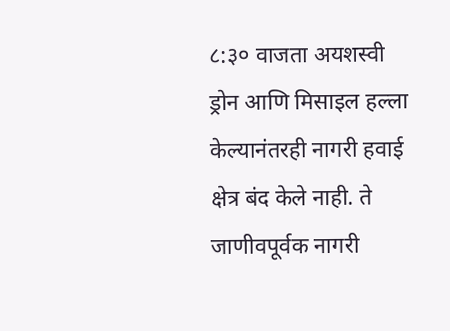८:३० वाजता अयशस्वी ड्रोन आणि मिसाइल हल्ला केल्यानंतरही नागरी हवाई क्षेत्र बंद केले नाही. ते जाणीवपूर्वक नागरी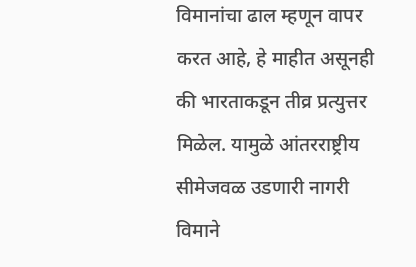विमानांचा ढाल म्हणून वापर करत आहे, हे माहीत असूनही की भारताकडून तीव्र प्रत्युत्तर मिळेल. यामुळे आंतरराष्ट्रीय सीमेजवळ उडणारी नागरी विमाने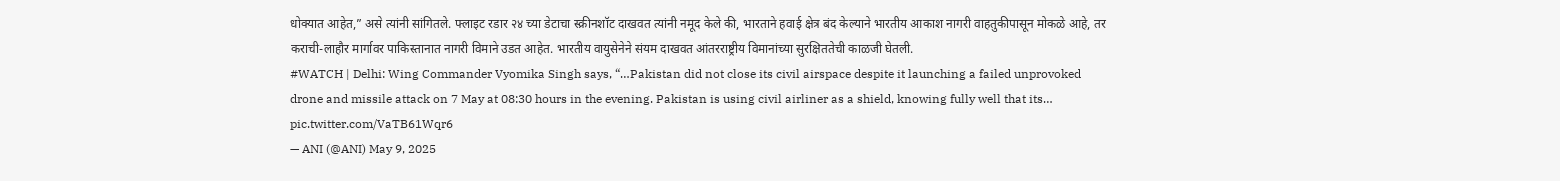धोक्यात आहेत,” असे त्यांनी सांगितले. फ्लाइट रडार २४ च्या डेटाचा स्क्रीनशॉट दाखवत त्यांनी नमूद केले की, भारताने हवाई क्षेत्र बंद केल्याने भारतीय आकाश नागरी वाहतुकीपासून मोकळे आहे, तर कराची-लाहौर मार्गावर पाकिस्तानात नागरी विमाने उडत आहेत. भारतीय वायुसेनेने संयम दाखवत आंतरराष्ट्रीय विमानांच्या सुरक्षिततेची काळजी घेतली.
#WATCH | Delhi: Wing Commander Vyomika Singh says, “…Pakistan did not close its civil airspace despite it launching a failed unprovoked drone and missile attack on 7 May at 08:30 hours in the evening. Pakistan is using civil airliner as a shield, knowing fully well that its… pic.twitter.com/VaTB61Wqr6
— ANI (@ANI) May 9, 2025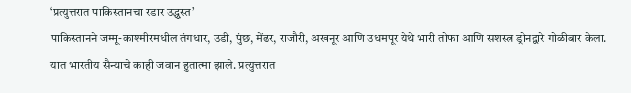‘प्रत्युत्तरात पाकिस्तानचा रडार उद्ध्वस्त’
पाकिस्तानने जम्मू-काश्मीरमधील तंगधार, उडी, पुंछ, मेंढर, राजौरी, अखनूर आणि उधमपूर येथे भारी तोफा आणि सशस्त्र ड्रोनद्वारे गोळीबार केला. यात भारतीय सैन्याचे काही जवान हुतात्मा झाले. प्रत्युत्तरात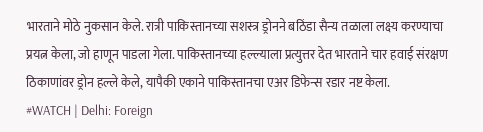भारताने मोठे नुकसान केले. रात्री पाकिस्तानच्या सशस्त्र ड्रोनने बठिंडा सैन्य तळाला लक्ष्य करण्याचा प्रयत्न केला, जो हाणून पाडला गेला. पाकिस्तानच्या हल्ल्याला प्रत्युत्तर देत भारताने चार हवाई संरक्षण ठिकाणांवर ड्रोन हल्ले केले, यापैकी एकाने पाकिस्तानचा एअर डिफेन्स रडार नष्ट केला.
#WATCH | Delhi: Foreign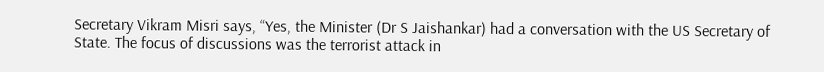Secretary Vikram Misri says, “Yes, the Minister (Dr S Jaishankar) had a conversation with the US Secretary of State. The focus of discussions was the terrorist attack in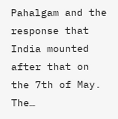Pahalgam and the response that India mounted after that on the 7th of May. The…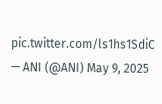pic.twitter.com/ls1hs1SdiC
— ANI (@ANI) May 9, 2025